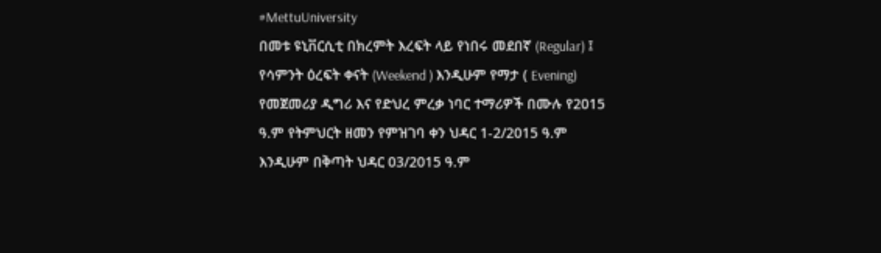#MettuUniversity
በመቱ ዩኒቨርሲቲ በክረምት እረፍት ላይ የነበሩ መደበኛ (Regular) ፤ የሳምንት ዕረፍት ቀናት (Weekend ) እንዲሁም የማታ ( Evening) የመጀመሪያ ዲግሪ እና የድህረ ምረቃ ነባር ተማሪዎች በሙሉ የ2015 ዓ.ም የትምህርት ዘመን የምዝገባ ቀን ህዳር 1-2/2015 ዓ.ም እንዲሁም በቅጣት ህዳር 03/2015 ዓ.ም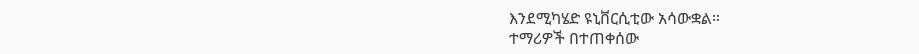እንደሚካሄድ ዩኒቨርሲቲው አሳውቋል።
ተማሪዎች በተጠቀሰው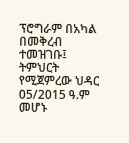ፕሮግራም በአካል በመቅረብ ተመዝገቡ፤ ትምህርት የሚጀምረው ህዳር 05/2015 ዓ.ም መሆኑ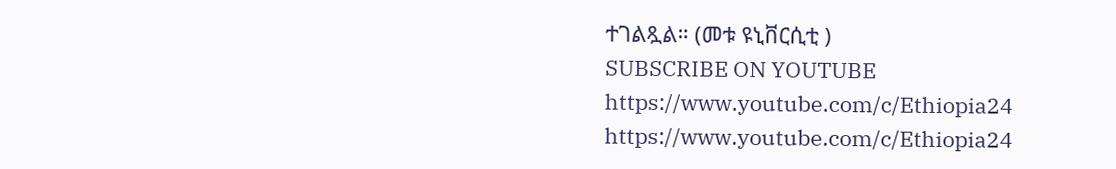ተገልጿል። (መቱ ዩኒቨርሲቲ )
SUBSCRIBE ON YOUTUBE
https://www.youtube.com/c/Ethiopia24
https://www.youtube.com/c/Ethiopia24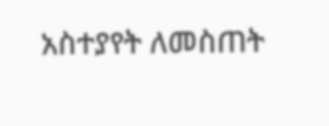አስተያየት ለመስጠት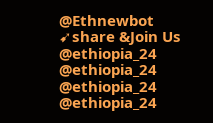@Ethnewbot
➹share &Join Us
@ethiopia_24 @ethiopia_24
@ethiopia_24 @ethiopia_24